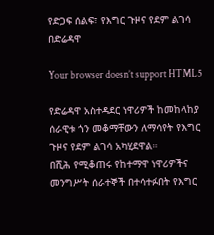የድጋፍ ሰልፍ፣ የእግር ጉዞና የደም ልገሳ በድሬዳዋ

Your browser doesn’t support HTML5

የድሬዳዋ አስተዳደር ነዋሪዎች ከመከላከያ ሰራዊቱ ጎን መቆማቸውን ለማሳየት የእግር ጉዞና የደም ልገሳ አካሂደዋል።
በሺሕ የሚቆጠሩ የከተማዋ ነዋሪዎችና መንግሥት ሰራተኞች በተሳተፉበት የእግር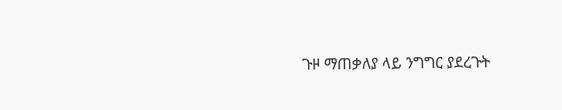ጉዞ ማጠቃለያ ላይ ንግግር ያደረጉት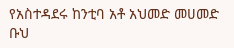የአስተዳደሩ ከንቲባ አቶ አህመድ መሀመድ ቡህ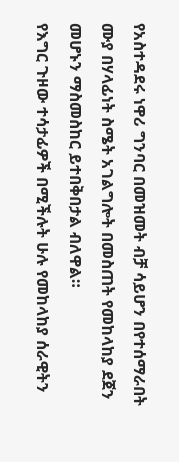የአስተዳደሩ ነዋሪ ግንባር በመዝመት ብቻ ሳይሆን በየተሰማራበት ሙያ በሃላፊነት ስሜት አገልግሎት በመስጠት የመከላከያ ደጀን መሆኑን ማስመስከር ይተበቅበታል ብለዋል።
የእግር ጉዞው ተሳታፊዎች በሚችሉት ሁሉ የመከላከያ ሰራዊትን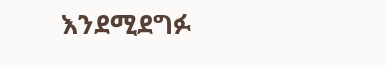እንደሚደግፉ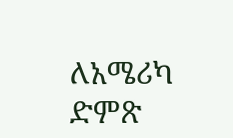ለአሜሪካ ድምጽ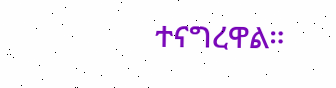ተናግረዋል።